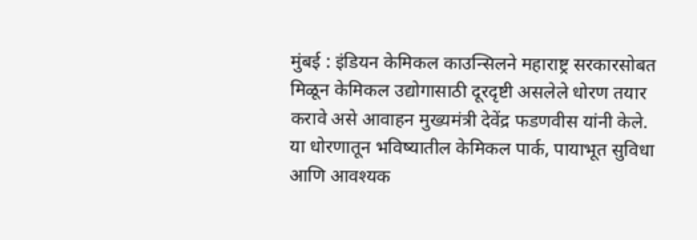मुंबई : इंडियन केमिकल काउन्सिलने महाराष्ट्र सरकारसोबत मिळून केमिकल उद्योगासाठी दूरदृष्टी असलेले धोरण तयार करावे असे आवाहन मुख्यमंत्री देवेंद्र फडणवीस यांनी केले. या धोरणातून भविष्यातील केमिकल पार्क, पायाभूत सुविधा आणि आवश्यक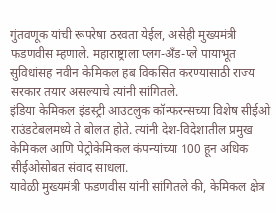गुंतवणूक यांची रूपरेषा ठरवता येईल, असेही मुख्यमंत्री फडणवीस म्हणाले. महाराष्ट्राला प्लग-अँड-प्ले पायाभूत सुविधांसह नवीन केमिकल हब विकसित करण्यासाठी राज्य सरकार तयार असल्याचे त्यांनी सांगितले.
इंडिया केमिकल इंडस्ट्री आउटलुक कॉन्फरन्सच्या विशेष सीईओ राउंडटेबलमध्ये ते बोलत होते. त्यांनी देश-विदेशातील प्रमुख केमिकल आणि पेट्रोकेमिकल कंपन्यांच्या 100 हून अधिक सीईओसोबत संवाद साधला.
यावेळी मुख्यमंत्री फडणवीस यांनी सांगितले की, केमिकल क्षेत्र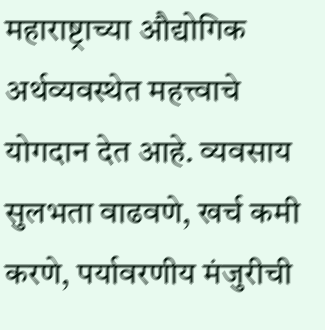महाराष्ट्राच्या औद्योगिक अर्थव्यवस्थेत महत्त्वाचे योगदान देत आहे. व्यवसाय सुलभता वाढवणे, खर्च कमी करणे, पर्यावरणीय मंजुरीची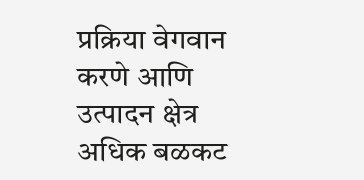प्रक्रिया वेगवान करणे आणि उत्पादन क्षेत्र अधिक बळकट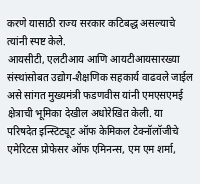करणे यासाठी राज्य सरकार कटिबद्ध असल्याचे त्यांनी स्पष्ट केले.
आयसीटी, एलटीआय आणि आयटीआयसारख्या संस्थांसोबत उद्योग-शैक्षणिक सहकार्य वाढवले जाईल असे सांगत मुख्यमंत्री फडणवीस यांनी एमएसएमई क्षेत्राची भूमिका देखील अधोरेखित केली. या परिषदेत इन्स्टिट्यूट ऑफ केमिकल टेक्नॉलॉजीचे एमेरिटस प्रोफेसर ऑफ एमिनन्स, एम एम शर्मा,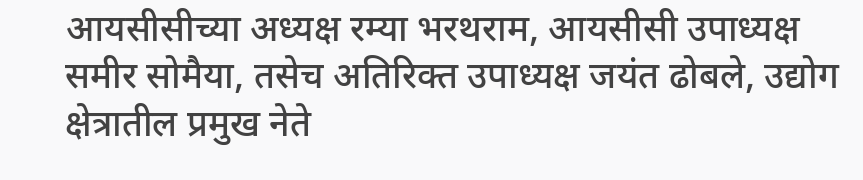आयसीसीच्या अध्यक्ष रम्या भरथराम, आयसीसी उपाध्यक्ष समीर सोमैया, तसेच अतिरिक्त उपाध्यक्ष जयंत ढोबले, उद्योग क्षेत्रातील प्रमुख नेते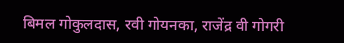बिमल गोकुलदास, रवी गोयनका, राजेंद्र वी गोगरी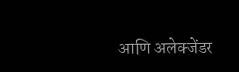आणि अलेक्जेंडर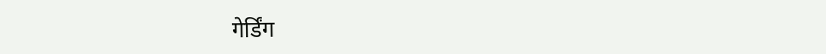गेर्डिंग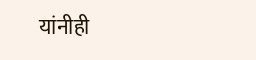यांनीही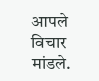आपले विचार मांडले.